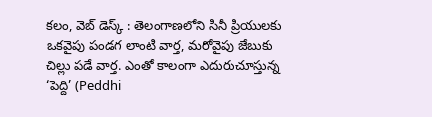కలం, వెబ్ డెస్క్ : తెలంగాణలోని సినీ ప్రియులకు ఒకవైపు పండగ లాంటి వార్త, మరోవైపు జేబుకు చిల్లు పడే వార్త. ఎంతో కాలంగా ఎదురుచూస్తున్న ‘పెద్ది’ (Peddhi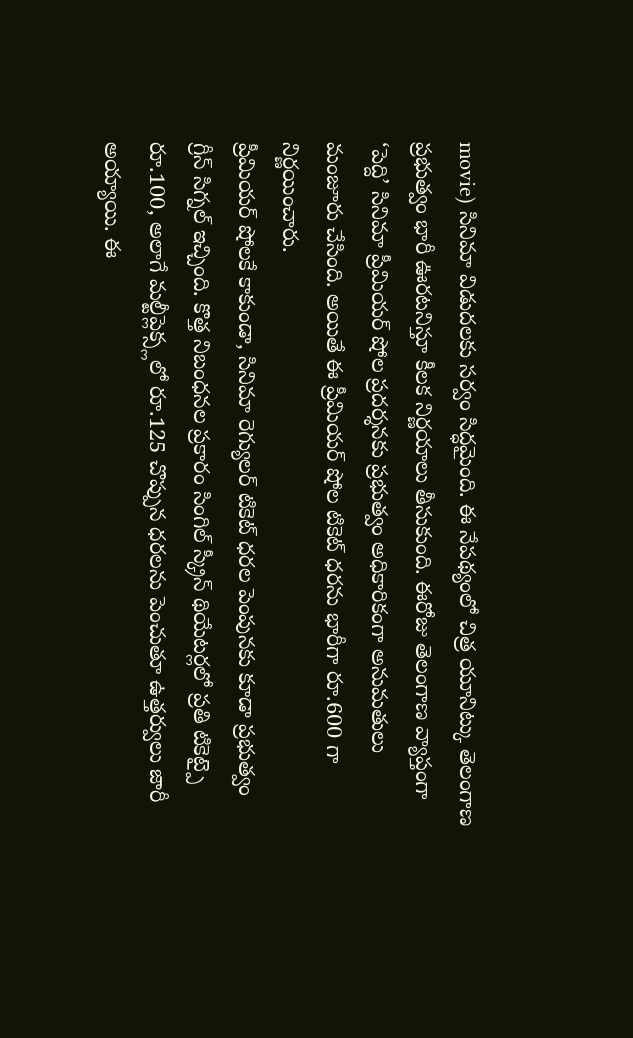movie) సినిమా విడుదలకు సర్వం సిద్ధమైంది. ఈ నేపథ్యంలో చిత్ర యూనిట్కు తెలంగాణ ప్రభుత్వం భారీ ఊరటనిస్తూ కీలక నిర్ణయాలు తీసుకుంది. ఈరోజు తెలంగాణ వ్యాప్తంగా ‘పెద్ది’ సినిమా ప్రీమియర్ షోల ప్రదర్శనకు ప్రభుత్వం అధికారికంగా అనుమతులు మంజూరు చేసింది. అయితే ఈ ప్రీమియర్ షోల టికెట్ ధరను భారీగా రూ.600 గా నిర్ణయించారు.
ప్రీమియర్ షోలకే కాకుండా, సినిమా రెగ్యులర్ టికెట్ ధరల పెంపునకు కూడా ప్రభుత్వం గ్రీన్ సిగ్నల్ ఇచ్చింది. కొత్త నిబంధనల ప్రకారం సింగిల్ స్క్రీన్ థియేటర్లలో ప్రతి టికెట్పై రూ.100, అలాగే మల్టీప్లెక్స్లలో రూ.125 చొప్పున ధరలను పెంచుతూ ఉత్తర్వులు జారీ అయ్యాయి. ఈ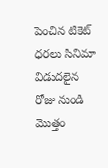పెంచిన టికెట్ ధరలు సినిమా విడుదలైన రోజు నుండి మొత్తం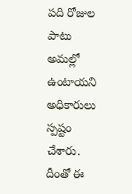పది రోజుల పాటు అమల్లో ఉంటాయని అధికారులు స్పష్టం చేశారు. దీంతో ఈ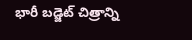భారీ బడ్జెట్ చిత్రాన్ని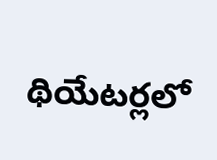థియేటర్లలో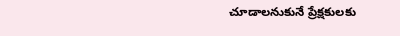చూడాలనుకునే ప్రేక్షకులకు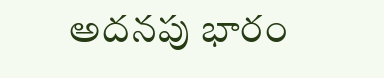అదనపు భారం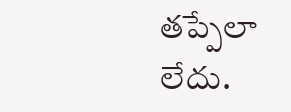తప్పేలా లేదు.